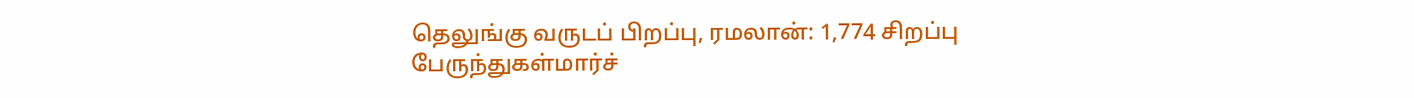தெலுங்கு வருடப் பிறப்பு, ரமலான்: 1,774 சிறப்பு பேருந்துகள்மார்ச்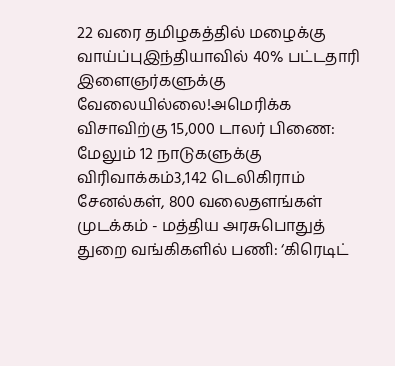22 வரை தமிழகத்தில் மழைக்கு வாய்ப்புஇந்தியாவில் 40% பட்டதாரி இளைஞர்களுக்கு வேலையில்லை!அமெரிக்க விசாவிற்கு 15,000 டாலர் பிணை: மேலும் 12 நாடுகளுக்கு விரிவாக்கம்3,142 டெலிகிராம் சேனல்கள், 800 வலைதளங்கள் முடக்கம் - மத்திய அரசுபொதுத் துறை வங்கிகளில் பணி: ‘கிரெடிட்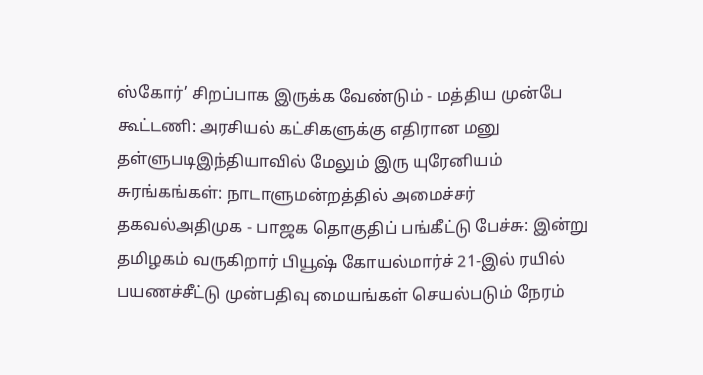ஸ்கோர்’ சிறப்பாக இருக்க வேண்டும் - மத்திய முன்பே கூட்டணி: அரசியல் கட்சிகளுக்கு எதிரான மனு தள்ளுபடிஇந்தியாவில் மேலும் இரு யுரேனியம் சுரங்கங்கள்: நாடாளுமன்றத்தில் அமைச்சர் தகவல்அதிமுக - பாஜக தொகுதிப் பங்கீட்டு பேச்சு: இன்று தமிழகம் வருகிறார் பியூஷ் கோயல்மார்ச் 21-இல் ரயில் பயணச்சீட்டு முன்பதிவு மையங்கள் செயல்படும் நேரம்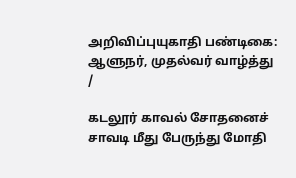அறிவிப்புயுகாதி பண்டிகை: ஆளுநர், முதல்வர் வாழ்த்து
/

கடலூர் காவல் சோதனைச் சாவடி மீது பேருந்து மோதி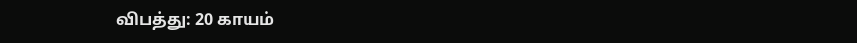விபத்து: 20 காயம்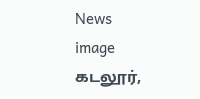News image
கடலூர்,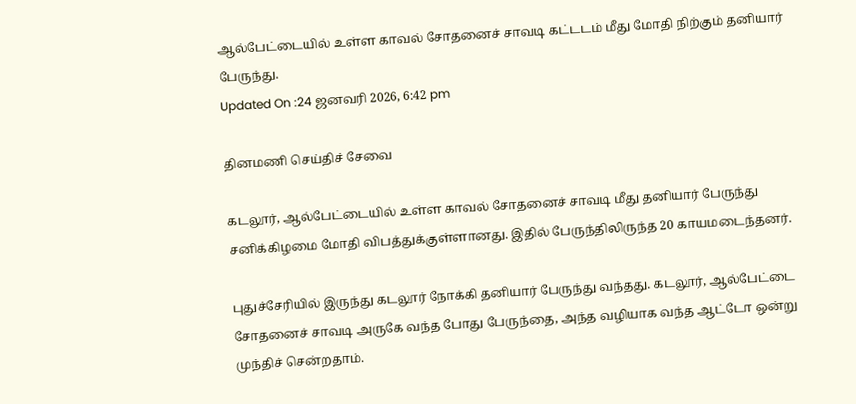ஆல்பேட்டையில் உள்ள காவல் சோதனைச் சாவடி கட்டடம் மீது மோதி நிற்கும் தனியார் பேருந்து.
Updated On :24 ஜனவரி 2026, 6:42 pm

தினமணி செய்திச் சேவை

கடலூர், ஆல்பேட்டையில் உள்ள காவல் சோதனைச் சாவடி மீது தனியார் பேருந்து சனிக்கிழமை மோதி விபத்துக்குள்ளானது. இதில் பேருந்திலிருந்த 20 காயமடைந்தனர்.

புதுச்சேரியில் இருந்து கடலூர் நோக்கி தனியார் பேருந்து வந்தது. கடலூர், ஆல்பேட்டை சோதனைச் சாவடி அருகே வந்த போது பேருந்தை, அந்த வழியாக வந்த ஆட்டோ ஒன்று முந்திச் சென்றதாம்.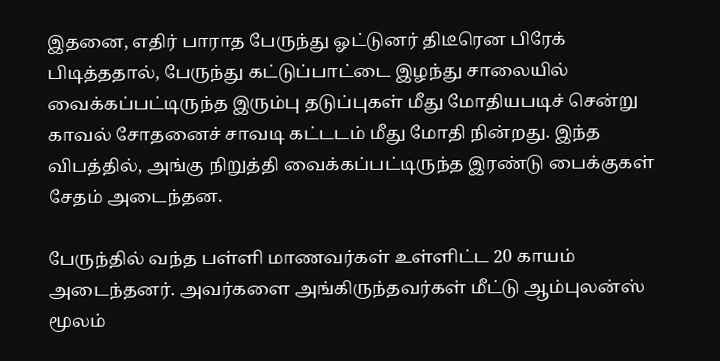இதனை, எதிர் பாராத பேருந்து ஓட்டுனர் திடீரென பிரேக் பிடித்ததால், பேருந்து கட்டுப்பாட்டை இழந்து சாலையில் வைக்கப்பட்டிருந்த இரும்பு தடுப்புகள் மீது மோதியபடிச் சென்று காவல் சோதனைச் சாவடி கட்டடம் மீது மோதி நின்றது. இந்த விபத்தில், அங்கு நிறுத்தி வைக்கப்பட்டிருந்த இரண்டு பைக்குகள் சேதம் அடைந்தன.

பேருந்தில் வந்த பள்ளி மாணவர்கள் உள்ளிட்ட 20 காயம் அடைந்தனர். அவர்களை அங்கிருந்தவர்கள் மீட்டு ஆம்புலன்ஸ் மூலம்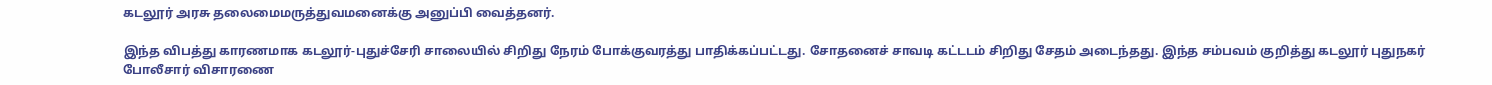கடலூர் அரசு தலைமைமருத்துவமனைக்கு அனுப்பி வைத்தனர்.

இந்த விபத்து காரணமாக கடலூர்-புதுச்சேரி சாலையில் சிறிது நேரம் போக்குவரத்து பாதிக்கப்பட்டது. சோதனைச் சாவடி கட்டடம் சிறிது சேதம் அடைந்தது. இந்த சம்பவம் குறித்து கடலூர் புதுநகர் போலீசார் விசாரணை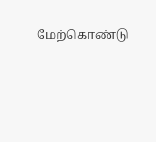மேற்கொண்டு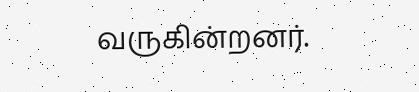வருகின்றனர்.